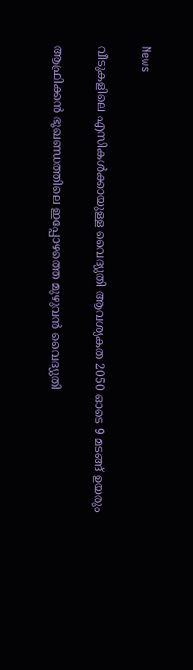News

വീടുകളിലെ എസികള്‍ക്കായുള്ള വൈദ്യുതി ആവശ്യകത 2050 ഓടെ 9 മടങ്ങ് ഉയരും

ആഫ്രിക്കന്‍ ഭൂഖണ്ഡത്തിലെ ഇപ്പോഴത്തെ മുഴുവന്‍ വൈദ്യുതി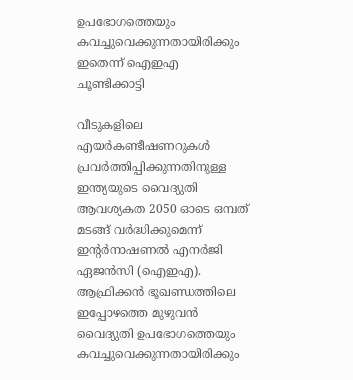ഉപഭോഗത്തെയും കവച്ചുവെക്കുന്നതായിരിക്കും ഇതെന്ന് ഐഇഎ ചൂണ്ടിക്കാട്ടി

വീടുകളിലെ എയര്‍കണ്ടീഷണറുകള്‍ പ്രവര്‍ത്തിപ്പിക്കുന്നതിനുള്ള ഇന്ത്യയുടെ വൈദ്യുതി ആവശ്യകത 2050 ഓടെ ഒമ്പത് മടങ്ങ് വര്‍ദ്ധിക്കുമെന്ന് ഇന്റര്‍നാഷണല്‍ എനര്‍ജി ഏജന്‍സി (ഐഇഎ). ആഫ്രിക്കന്‍ ഭൂഖണ്ഡത്തിലെ ഇപ്പോഴത്തെ മുഴുവന്‍ വൈദ്യുതി ഉപഭോഗത്തെയും കവച്ചുവെക്കുന്നതായിരിക്കും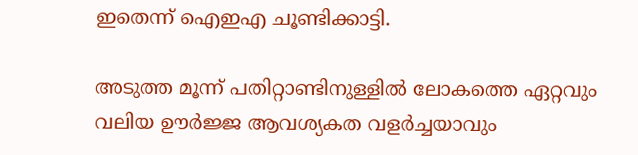ഇതെന്ന് ഐഇഎ ചൂണ്ടിക്കാട്ടി.

അടുത്ത മൂന്ന് പതിറ്റാണ്ടിനുള്ളില്‍ ലോകത്തെ ഏറ്റവും വലിയ ഊര്‍ജ്ജ ആവശ്യകത വളര്‍ച്ചയാവും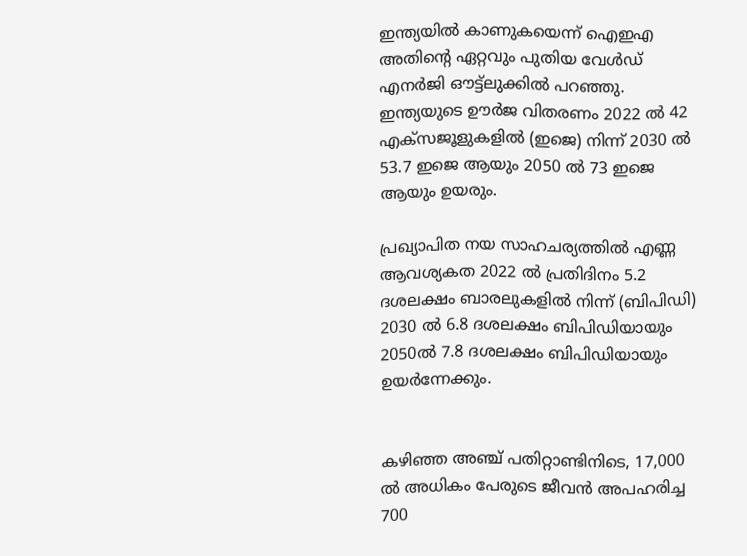ഇന്ത്യയില്‍ കാണുകയെന്ന് ഐഇഎ അതിന്റെ ഏറ്റവും പുതിയ വേള്‍ഡ് എനര്‍ജി ഔട്ട്ലുക്കില്‍ പറഞ്ഞു.
ഇന്ത്യയുടെ ഊര്‍ജ വിതരണം 2022 ല്‍ 42 എക്‌സജൂളുകളില്‍ (ഇജെ) നിന്ന് 2030 ല്‍ 53.7 ഇജെ ആയും 2050 ല്‍ 73 ഇജെ ആയും ഉയരും.

പ്രഖ്യാപിത നയ സാഹചര്യത്തില്‍ എണ്ണ ആവശ്യകത 2022 ല്‍ പ്രതിദിനം 5.2 ദശലക്ഷം ബാരലുകളില്‍ നിന്ന് (ബിപിഡി) 2030 ല്‍ 6.8 ദശലക്ഷം ബിപിഡിയായും 2050ല്‍ 7.8 ദശലക്ഷം ബിപിഡിയായും ഉയര്‍ന്നേക്കും.


കഴിഞ്ഞ അഞ്ച് പതിറ്റാണ്ടിനിടെ, 17,000 ല്‍ അധികം പേരുടെ ജീവന്‍ അപഹരിച്ച 700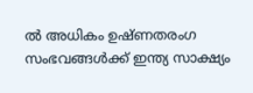ല്‍ അധികം ഉഷ്ണതരംഗ സംഭവങ്ങള്‍ക്ക് ഇന്ത്യ സാക്ഷ്യം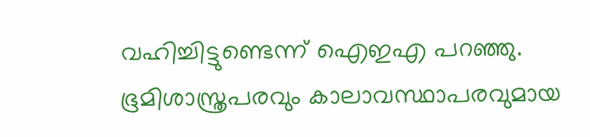വഹിച്ചിട്ടുണ്ടെന്ന് ഐഇഎ പറഞ്ഞു. ഭൂമിശാസ്ത്രപരവും കാലാവസ്ഥാപരവുമായ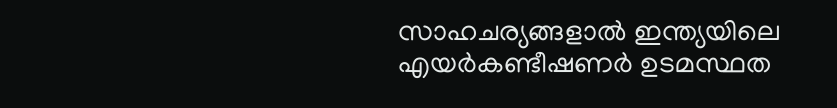സാഹചര്യങ്ങളാല്‍ ഇന്ത്യയിലെ എയര്‍കണ്ടീഷണര്‍ ഉടമസ്ഥത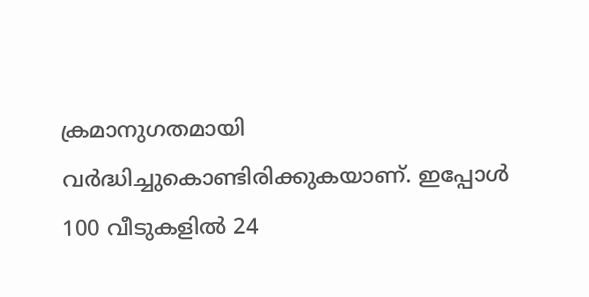ക്രമാനുഗതമായി വര്‍ദ്ധിച്ചുകൊണ്ടിരിക്കുകയാണ്. ഇപ്പോള്‍ 100 വീടുകളില്‍ 24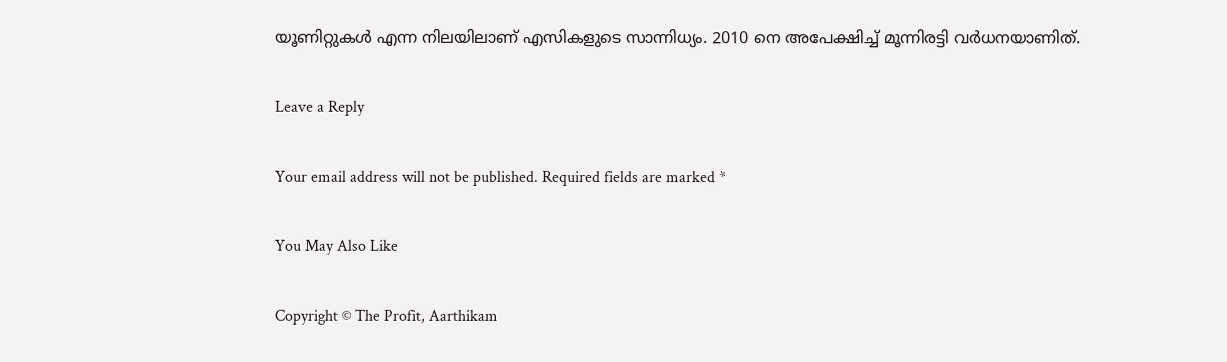യൂണിറ്റുകള്‍ എന്ന നിലയിലാണ് എസികളുടെ സാന്നിധ്യം. 2010 നെ അപേക്ഷിച്ച് മൂന്നിരട്ടി വര്‍ധനയാണിത്.

Leave a Reply

Your email address will not be published. Required fields are marked *

You May Also Like

Copyright © The Profit, Aarthikam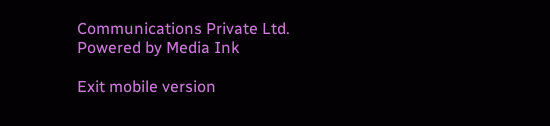Communications Private Ltd. Powered by Media Ink

Exit mobile version